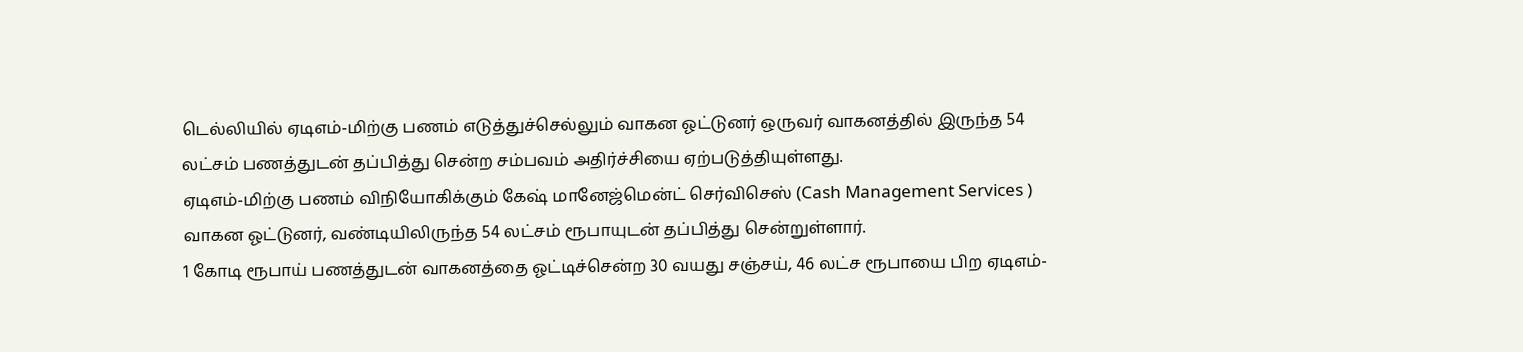டெல்லியில் ஏடிஎம்-மிற்கு பணம் எடுத்துச்செல்லும் வாகன ஓட்டுனர் ஒருவர் வாகனத்தில் இருந்த 54 லட்சம் பணத்துடன் தப்பித்து சென்ற சம்பவம் அதிர்ச்சியை ஏற்படுத்தியுள்ளது.
ஏடிஎம்-மிற்கு பணம் விநியோகிக்கும் கேஷ் மானேஜ்மென்ட் செர்விசெஸ் (Cash Management Services ) வாகன ஓட்டுனர், வண்டியிலிருந்த 54 லட்சம் ரூபாயுடன் தப்பித்து சென்றுள்ளார்.
1 கோடி ரூபாய் பணத்துடன் வாகனத்தை ஓட்டிச்சென்ற 30 வயது சஞ்சய், 46 லட்ச ரூபாயை பிற ஏடிஎம்-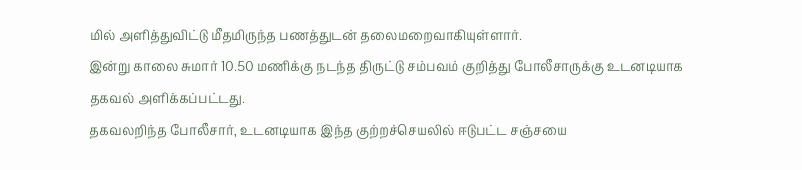மில் அளித்துவிட்டு மீதமிருந்த பணத்துடன் தலைமறைவாகியுள்ளார்.
இன்று காலை சுமார் 10.50 மணிக்கு நடந்த திருட்டு சம்பவம் குறித்து போலீசாருக்கு உடனடியாக தகவல் அளிக்கப்பட்டது.
தகவலறிந்த போலீசார், உடனடியாக இந்த குற்றச்செயலில் ஈடுபட்ட சஞ்சயை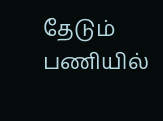தேடும் பணியில்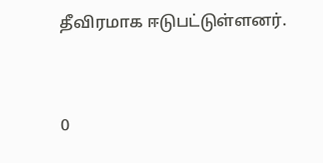தீவிரமாக ஈடுபட்டுள்ளனர்.


0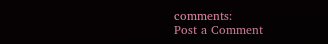comments:
Post a Comment